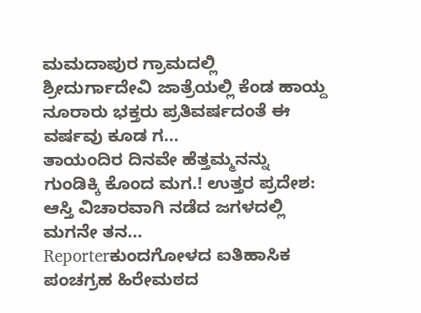ಮಮದಾಪುರ ಗ್ರಾಮದಲ್ಲಿ ಶ್ರೀದುರ್ಗಾದೇವಿ ಜಾತ್ರೆಯಲ್ಲಿ ಕೆಂಡ ಹಾಯ್ದ ನೂರಾರು ಭಕ್ತರು ಪ್ರತಿವರ್ಷದಂತೆ ಈ ವರ್ಷವು ಕೂಡ ಗ...
ತಾಯಂದಿರ ದಿನವೇ ಹೆತ್ತಮ್ಮನನ್ನು ಗುಂಡಿಕ್ಕಿ ಕೊಂದ ಮಗ.! ಉತ್ತರ ಪ್ರದೇಶ: ಆಸ್ತಿ ವಿಚಾರವಾಗಿ ನಡೆದ ಜಗಳದಲ್ಲಿ ಮಗನೇ ತನ...
Reporterಕುಂದಗೋಳದ ಐತಿಹಾಸಿಕ ಪಂಚಗ್ರಹ ಹಿರೇಮಠದ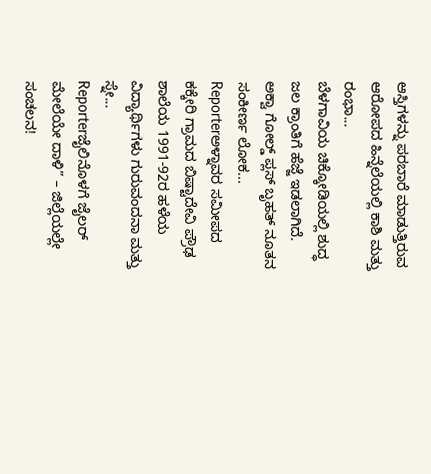ಆಸ್ತಿಗಳನ್ನು ಪರಬಾರೆ ಮಾಡುತ್ತಿರುವ ಆರೋಪದ ಹಿನ್ನೆಲೆಯಲ್ಲಿ ಕಾಶಿ ಮತ್ತು ರಂಭಾ...
ಬೆಳಗಾವಿಯ ಚಿಕ್ಕೋಡಿಯಲ್ಲಿ ಶುದ್ಧ ಜಲ ಕ್ರಾಂತಿಗೆ ಹೆಜ್ಜೆ ಇಡಲಾಗಿದೆ. ಅಕ್ವಾ ಗೋಲ್ಡ್ ಪ್ಲಸ್ ಬೃಹತ್ ನೂತನ ಸಂಕೀರ್ಣ ಲೋಕ...
Reporterಅಳ್ನಾವರ ಸಮೀಪದ ಕಕ್ಕೇರಿ ಗ್ರಾಮದ ಬಿಷ್ಟಾದೇವಿ ಪ್ರೌಢ ಶಾಲೆಯ 1991-92ರ ಹಳೆಯ ವಿದ್ಯಾರ್ಥಿಗಳು ಗುರುವಂದನಾ ಮತ್ತು ಸ್ನೇ...
Reporterಜೈಲಿನೊಳಗೆ ಜೈಲರ್ ಮೇಲೆಯೇ ದಾಳಿ” – ಜಿಲ್ಲೆಯಲ್ಲೇ ಸಂಚಲನ!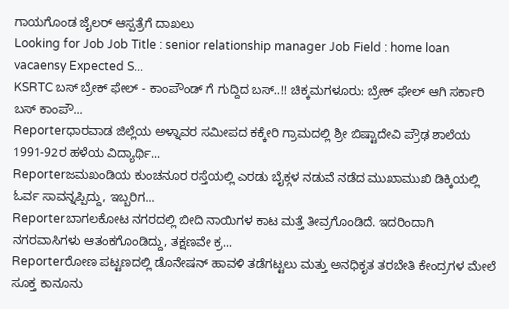ಗಾಯಗೊಂಡ ಜೈಲರ್ ಆಸ್ಪತ್ರೆಗೆ ದಾಖಲು
Looking for Job Job Title : senior relationship manager Job Field : home loan vacaensy Expected S...
KSRTC ಬಸ್ ಬ್ರೇಕ್ ಫೇಲ್ - ಕಾಂಪೌಂಡ್ ಗೆ ಗುದ್ದಿದ ಬಸ್..!! ಚಿಕ್ಕಮಗಳೂರು: ಬ್ರೇಕ್ ಫೇಲ್ ಆಗಿ ಸರ್ಕಾರಿ ಬಸ್ ಕಾಂಪೌ...
Reporterಧಾರವಾಡ ಜಿಲ್ಲೆಯ ಅಳ್ನಾವರ ಸಮೀಪದ ಕಕ್ಕೇರಿ ಗ್ರಾಮದಲ್ಲಿ ಶ್ರೀ ಬಿಷ್ಟಾದೇವಿ ಪ್ರೌಢ ಶಾಲೆಯ 1991-92ರ ಹಳೆಯ ವಿದ್ಯಾರ್ಥಿ...
Reporterಜಮಖಂಡಿಯ ಕುಂಚನೂರ ರಸ್ತೆಯಲ್ಲಿ ಎರಡು ಬೈಕ್ಗಳ ನಡುವೆ ನಡೆದ ಮುಖಾಮುಖಿ ಡಿಕ್ಕಿಯಲ್ಲಿ ಓರ್ವ ಸಾವನ್ನಪ್ಪಿದ್ದು, ಇಬ್ಬರಿಗ...
Reporterಬಾಗಲಕೋಟ ನಗರದಲ್ಲಿ ಬೀದಿ ನಾಯಿಗಳ ಕಾಟ ಮತ್ತೆ ತೀವ್ರಗೊಂಡಿದೆ. ಇದರಿಂದಾಗಿ ನಗರವಾಸಿಗಳು ಆತಂಕಗೊಂಡಿದ್ದು, ತಕ್ಷಣವೇ ಕ್ರ...
Reporterರೋಣ ಪಟ್ಟಣದಲ್ಲಿ ಡೊನೇಷನ್ ಹಾವಳಿ ತಡೆಗಟ್ಟಲು ಮತ್ತು ಅನಧಿಕೃತ ತರಬೇತಿ ಕೇಂದ್ರಗಳ ಮೇಲೆ ಸೂಕ್ತ ಕಾನೂನು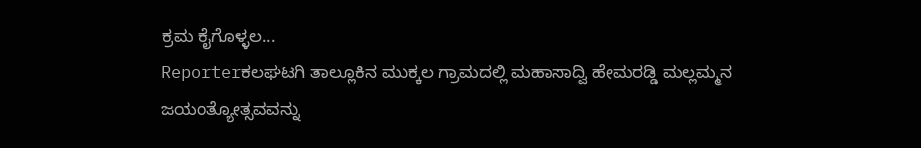ಕ್ರಮ ಕೈಗೊಳ್ಳಲ...
Reporterಕಲಘಟಗಿ ತಾಲ್ಲೂಕಿನ ಮುಕ್ಕಲ ಗ್ರಾಮದಲ್ಲಿ ಮಹಾಸಾದ್ವಿ ಹೇಮರಡ್ಡಿ ಮಲ್ಲಮ್ಮನ ಜಯಂತ್ಯೋತ್ಸವವನ್ನು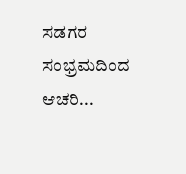ಸಡಗರ ಸಂಭ್ರಮದಿಂದ ಆಚರಿ...